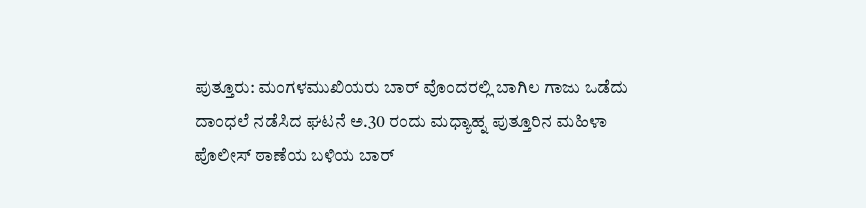ಪುತ್ತೂರು: ಮಂಗಳಮುಖಿಯರು ಬಾರ್ ವೊಂದರಲ್ಲಿ ಬಾಗಿಲ ಗಾಜು ಒಡೆದು ದಾಂಧಲೆ ನಡೆಸಿದ ಘಟನೆ ಅ.30 ರಂದು ಮಧ್ಯಾಹ್ನ ಪುತ್ತೂರಿನ ಮಹಿಳಾ ಪೊಲೀಸ್ ಠಾಣೆಯ ಬಳಿಯ ಬಾರ್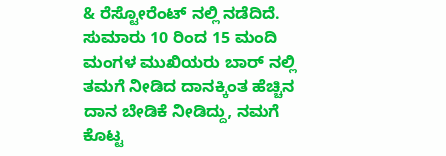& ರೆಸ್ಟೋರೆಂಟ್ ನಲ್ಲಿ ನಡೆದಿದೆ.
ಸುಮಾರು 10 ರಿಂದ 15 ಮಂದಿ ಮಂಗಳ ಮುಖಿಯರು ಬಾರ್ ನಲ್ಲಿ ತಮಗೆ ನೀಡಿದ ದಾನಕ್ಕಿಂತ ಹೆಚ್ಚಿನ ದಾನ ಬೇಡಿಕೆ ನೀಡಿದ್ದು, ನಮಗೆ ಕೊಟ್ಟ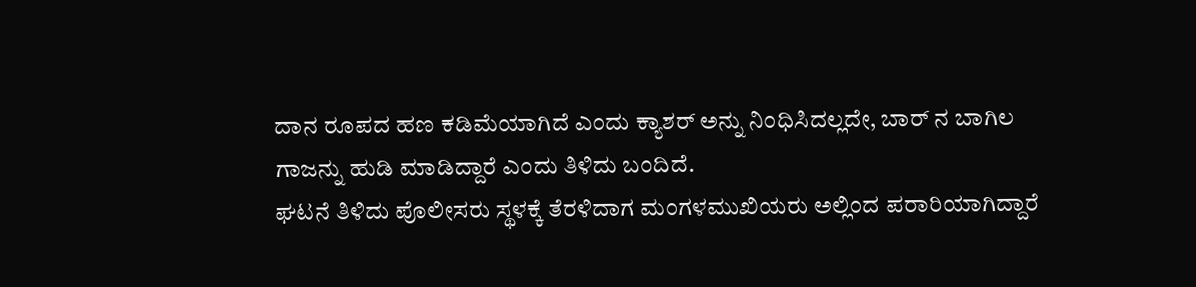ದಾನ ರೂಪದ ಹಣ ಕಡಿಮೆಯಾಗಿದೆ ಎಂದು ಕ್ಯಾಶರ್ ಅನ್ನು ನಿಂಧಿಸಿದಲ್ಲದೇ, ಬಾರ್ ನ ಬಾಗಿಲ ಗಾಜನ್ನು ಹುಡಿ ಮಾಡಿದ್ದಾರೆ ಎಂದು ತಿಳಿದು ಬಂದಿದೆ.
ಘಟನೆ ತಿಳಿದು ಪೊಲೀಸರು ಸ್ಥಳಕ್ಕೆ ತೆರಳಿದಾಗ ಮಂಗಳಮುಖಿಯರು ಅಲ್ಲಿಂದ ಪರಾರಿಯಾಗಿದ್ದಾರೆ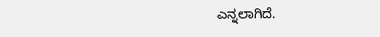ಎನ್ನಲಾಗಿದೆ.